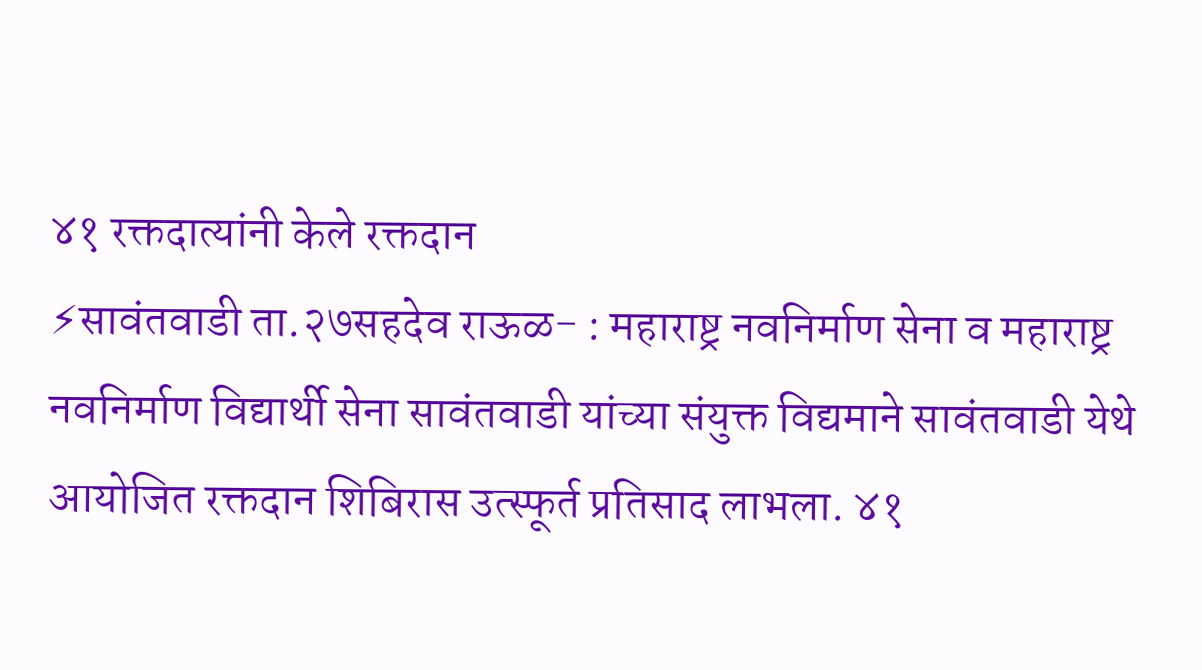४१ रक्तदात्यांनी केले रक्तदान
⚡सावंतवाडी ता.२७सहदेव राऊळ- : महाराष्ट्र नवनिर्माण सेना व महाराष्ट्र नवनिर्माण विद्यार्थी सेना सावंतवाडी यांच्या संयुक्त विद्यमाने सावंतवाडी येथे आयोजित रक्तदान शिबिरास उत्स्फूर्त प्रतिसाद लाभला. ४१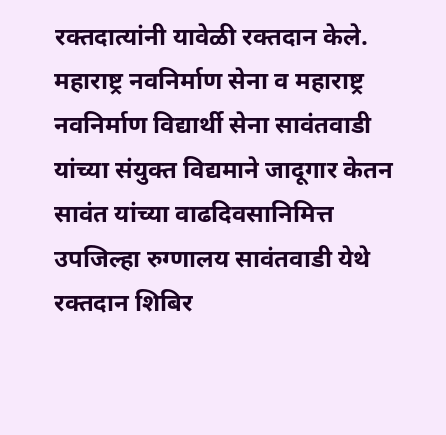रक्तदात्यांनी यावेळी रक्तदान केले.
महाराष्ट्र नवनिर्माण सेना व महाराष्ट्र नवनिर्माण विद्यार्थी सेना सावंतवाडी यांच्या संयुक्त विद्यमाने जादूगार केतन सावंत यांच्या वाढदिवसानिमित्त उपजिल्हा रुग्णालय सावंतवाडी येथे रक्तदान शिबिर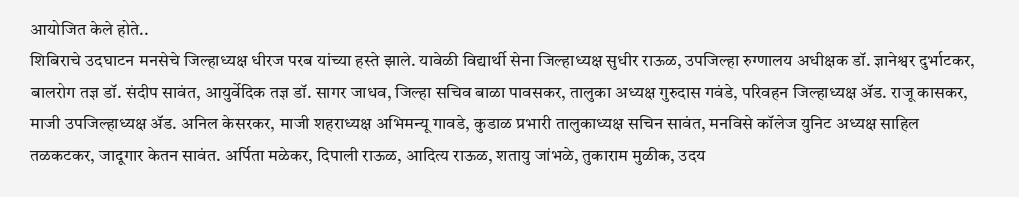आयोजित केले होते..
शिबिराचे उदघाटन मनसेचे जिल्हाध्यक्ष धीरज परब यांच्या हस्ते झाले. यावेळी विद्यार्थी सेना जिल्हाध्यक्ष सुधीर राऊळ, उपजिल्हा रुग्णालय अधीक्षक डॉ. ज्ञानेश्वर दुर्भाटकर, बालरोग तज्ञ डॉ. संदीप सावंत, आयुर्वेदिक तज्ञ डॉ. सागर जाधव, जिल्हा सचिव बाळा पावसकर, तालुका अध्यक्ष गुरुदास गवंडे, परिवहन जिल्हाध्यक्ष ॲड. राजू कासकर, माजी उपजिल्हाध्यक्ष ॲड. अनिल केसरकर, माजी शहराध्यक्ष अभिमन्यू गावडे, कुडाळ प्रभारी तालुकाध्यक्ष सचिन सावंत, मनविसे कॉलेज युनिट अध्यक्ष साहिल तळकटकर, जादूगार केतन सावंत. अर्पिता मळेकर, दिपाली राऊळ, आदित्य राऊळ, शतायु जांभळे, तुकाराम मुळीक, उदय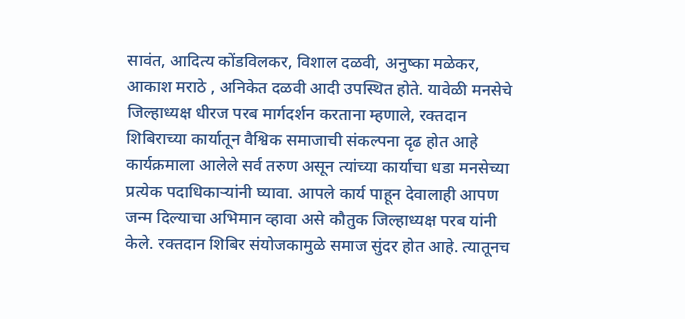सावंत, आदित्य कोंडविलकर, विशाल दळवी, अनुष्का मळेकर, आकाश मराठे , अनिकेत दळवी आदी उपस्थित होते. यावेळी मनसेचे जिल्हाध्यक्ष धीरज परब मार्गदर्शन करताना म्हणाले, रक्तदान शिबिराच्या कार्यातून वैश्विक समाजाची संकल्पना दृढ होत आहे कार्यक्रमाला आलेले सर्व तरुण असून त्यांच्या कार्याचा धडा मनसेच्या प्रत्येक पदाधिकाऱ्यांनी घ्यावा. आपले कार्य पाहून देवालाही आपण जन्म दिल्याचा अभिमान व्हावा असे कौतुक जिल्हाध्यक्ष परब यांनी केले. रक्तदान शिबिर संयोजकामुळे समाज सुंदर होत आहे. त्यातूनच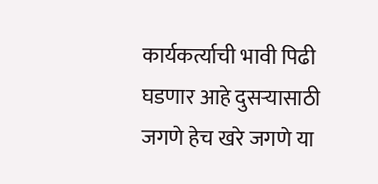कार्यकर्त्याची भावी पिढी घडणार आहे दुसऱ्यासाठी जगणे हेच खरे जगणे या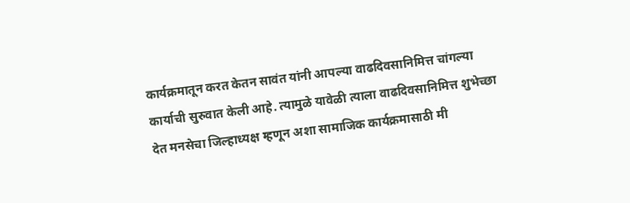कार्यक्रमातून करत केतन सावंत यांनी आपल्या वाढदिवसानिमित्त चांगल्या कार्याची सुरुवात केली आहे. त्यामुळे यावेळी त्याला वाढदिवसानिमित्त शुभेच्छा देत मनसेचा जिल्हाध्यक्ष म्हणून अशा सामाजिक कार्यक्रमासाठी मी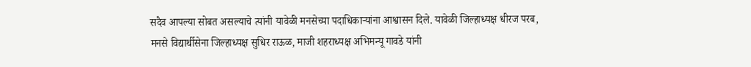सदैव आपल्या सोबत असल्याचे त्यांनी यावेळी मनसेच्या पदाधिकाऱ्यांना आश्वासन दिले. यावेळी जिल्हाध्यक्ष धीरज परब, मनसे विद्यार्थीसेना जिल्हाध्यक्ष सुधिर राऊळ, माजी शहराध्यक्ष अभिमन्यू गावडे यांनी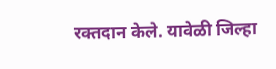रक्तदान केले. यावेळी जिल्हा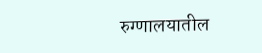रुग्णालयातील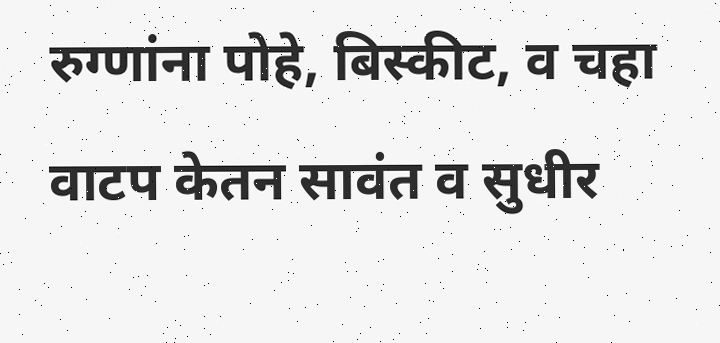रुग्णांना पोहे, बिस्कीट, व चहा वाटप केतन सावंत व सुधीर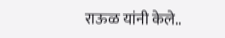राऊळ यांनी केले..